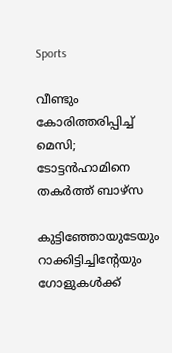Sports

വീണ്ടും കോരിത്തരിപ്പിച്ച് മെസി; ടോട്ടന്‍ഹാമിനെ തകര്‍ത്ത് ബാഴ്‌സ

കുട്ടിഞ്ഞോയുടേയും റാക്കിട്ടിച്ചിന്റേയും ഗോളുകള്‍ക്ക്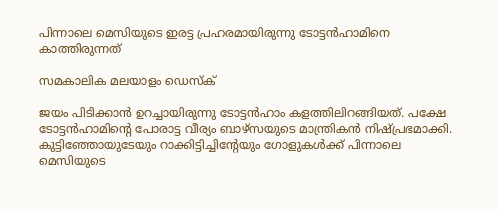പിന്നാലെ മെസിയുടെ ഇരട്ട പ്രഹരമായിരുന്നു ടോട്ടന്‍ഹാമിനെ കാത്തിരുന്നത്

സമകാലിക മലയാളം ഡെസ്ക്

ജയം പിടിക്കാന്‍ ഉറച്ചായിരുന്നു ടോട്ടന്‍ഹാം കളത്തിലിറങ്ങിയത്. പക്ഷേ ടോട്ടന്‍ഹാമിന്റെ പോരാട്ട വീര്യം ബാഴ്‌സയുടെ മാന്ത്രികന്‍ നിഷ്പ്രഭമാക്കി. കുട്ടിഞ്ഞോയുടേയും റാക്കിട്ടിച്ചിന്റേയും ഗോളുകള്‍ക്ക് പിന്നാലെ മെസിയുടെ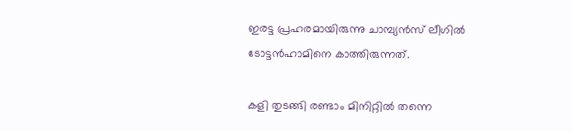ഇരട്ട പ്രഹരമായിരുന്നു ചാമ്പ്യന്‍സ് ലീഗില്‍ ടോട്ടന്‍ഹാമിനെ കാത്തിരുന്നത്.

കളി തുടങ്ങി രണ്ടാം മിനിറ്റില്‍ തന്നെ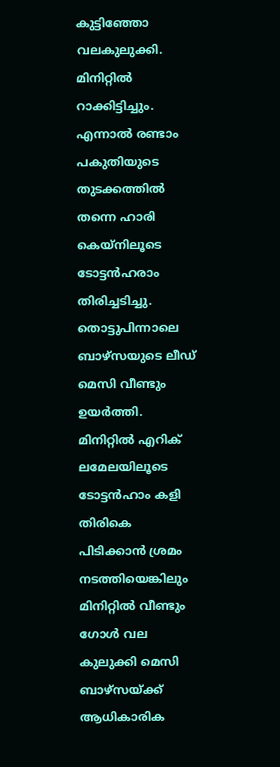കുട്ടിഞ്ഞോ വലകുലുക്കി. മിനിറ്റില്‍ റാക്കിട്ടിച്ചും. എന്നാല്‍ രണ്ടാം പകുതിയുടെ തുടക്കത്തില്‍ തന്നെ ഹാരി കെയ്‌നിലൂടെ ടോട്ടന്‍ഹരാം തിരിച്ചടിച്ചു. തൊട്ടുപിന്നാലെ ബാഴ്‌സയുടെ ലീഡ് മെസി വീണ്ടും ഉയര്‍ത്തി. മിനിറ്റില്‍ എറിക് ലമേലയിലൂടെ ടോട്ടന്‍ഹാം കളി തിരികെ പിടിക്കാന്‍ ശ്രമം നടത്തിയെങ്കിലും മിനിറ്റില്‍ വീണ്ടും ഗോള്‍ വല കുലുക്കി മെസി ബാഴ്‌സയ്ക്ക് ആധികാരിക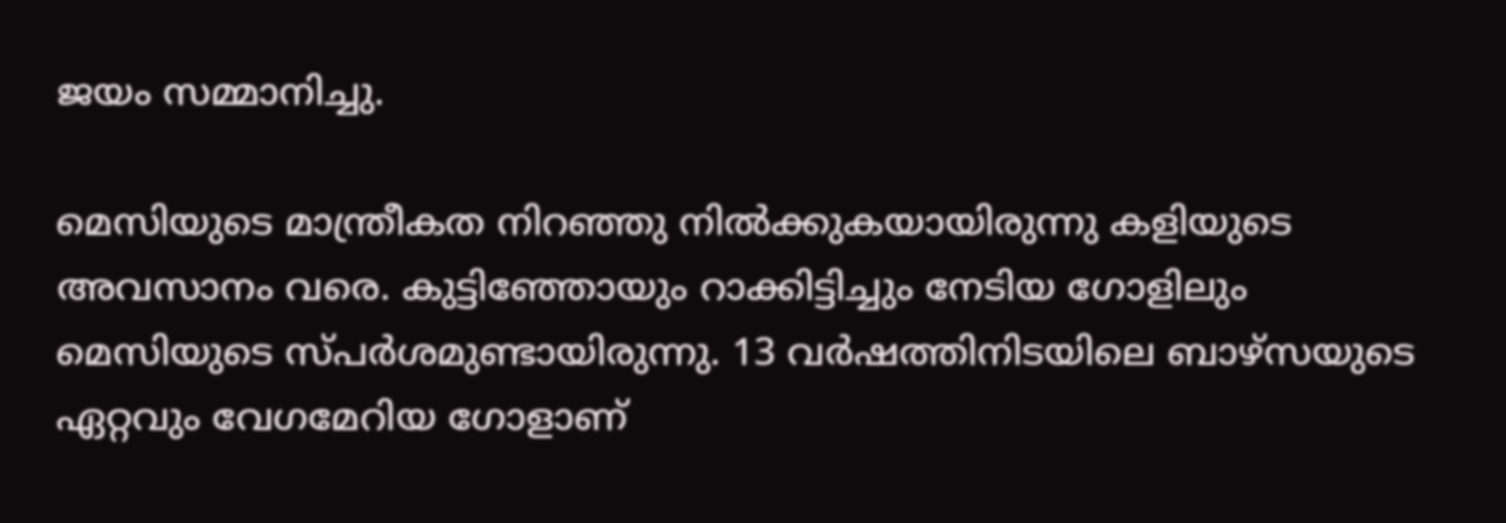ജയം സമ്മാനിച്ചു.

മെസിയുടെ മാന്ത്രീകത നിറഞ്ഞു നില്‍ക്കുകയായിരുന്നു കളിയുടെ അവസാനം വരെ. കുട്ടിഞ്ഞോയും റാക്കിട്ടിച്ചും നേടിയ ഗോളിലും മെസിയുടെ സ്പര്‍ശമുണ്ടായിരുന്നു. 13 വര്‍ഷത്തിനിടയിലെ ബാഴ്‌സയുടെ ഏറ്റവും വേഗമേറിയ ഗോളാണ്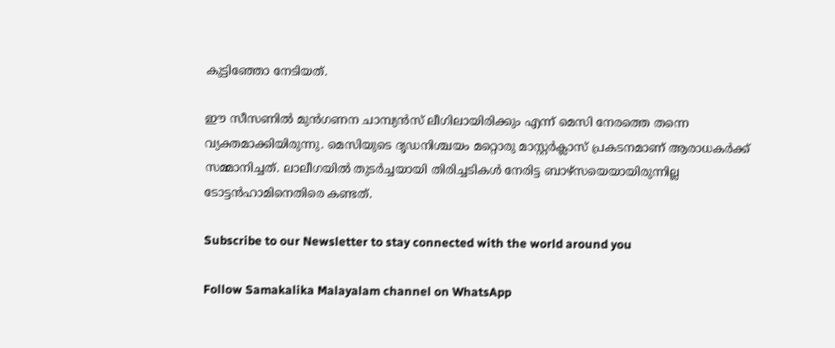കുട്ടിഞ്ഞോ നേടിയത്.

ഈ സീസണില്‍ മുന്‍ഗണന ചാമ്പ്യന്‍സ് ലീഗിലായിരിക്കും എന്ന് മെസി നേരത്തെ തന്നെ വ്യക്തമാക്കിയിരുന്നു. മെസിയുടെ ദൃഡനിശ്ചയം മറ്റൊരു മാസ്റ്റര്‍ക്ലാസ് പ്രകടനമാണ് ആരാധകര്‍ക്ക് സമ്മാനിച്ചത്. ലാലീഗയില്‍ തുടര്‍ച്ചയായി തിരിച്ചടികള്‍ നേരിട്ട ബാഴ്‌സയെയായിരുന്നില്ല ടോട്ടന്‍ഹാമിനെതിരെ കണ്ടത്.

Subscribe to our Newsletter to stay connected with the world around you

Follow Samakalika Malayalam channel on WhatsApp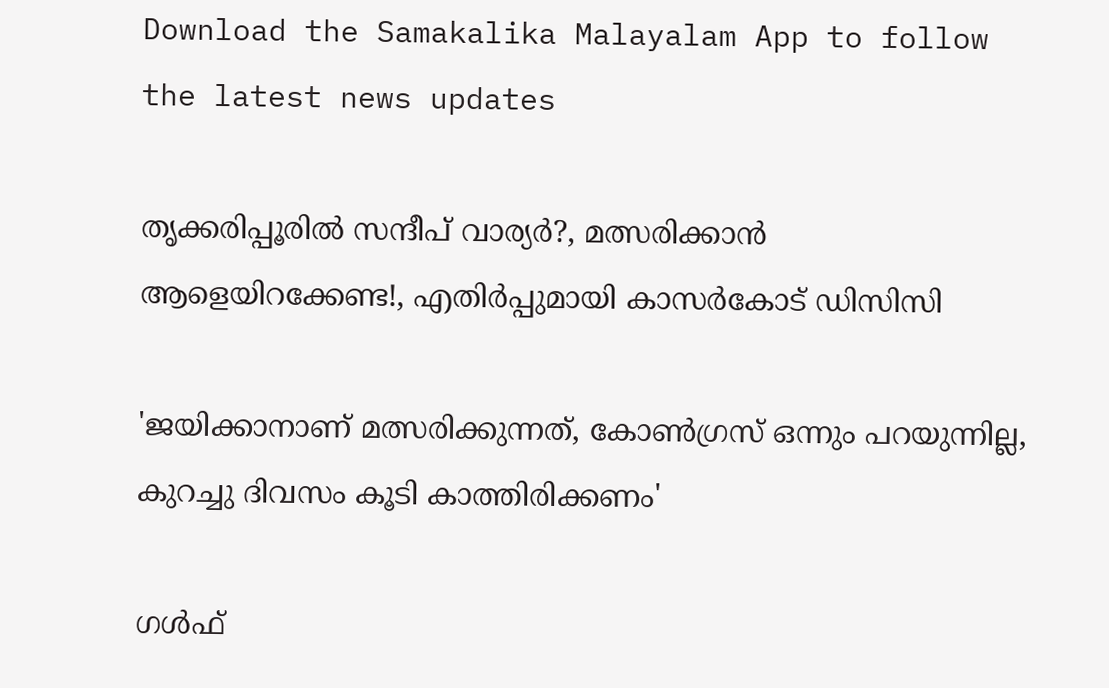Download the Samakalika Malayalam App to follow the latest news updates

തൃക്കരിപ്പൂരില്‍ സന്ദീപ് വാര്യര്‍?, മത്സരിക്കാന്‍ ആളെയിറക്കേണ്ട!, എതിര്‍പ്പുമായി കാസര്‍കോട് ഡിസിസി

'ജയിക്കാനാണ് മത്സരിക്കുന്നത്, കോണ്‍ഗ്രസ് ഒന്നും പറയുന്നില്ല, കുറച്ചു ദിവസം കൂടി കാത്തിരിക്കണം'

ഗൾഫ്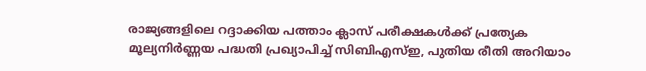രാജ്യങ്ങളിലെ റദ്ദാക്കിയ പത്താം ക്ലാസ് പരീക്ഷകൾക്ക് പ്രത്യേക മൂല്യനിർണ്ണയ പദ്ധതി പ്രഖ്യാപിച്ച് സിബിഎസ്ഇ, പുതിയ രീതി അറിയാം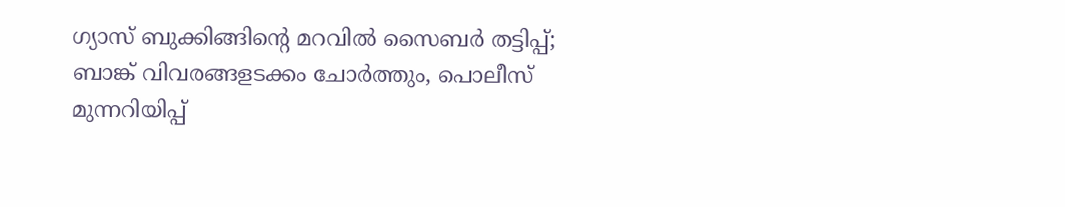ഗ്യാസ് ബുക്കിങ്ങിന്റെ മറവില്‍ സൈബര്‍ തട്ടിപ്പ്; ബാങ്ക് വിവരങ്ങളടക്കം ചോര്‍ത്തും, പൊലീസ് മുന്നറിയിപ്പ്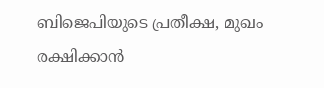ബിജെപിയുടെ പ്രതീക്ഷ, മുഖം രക്ഷിക്കാന്‍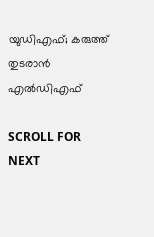യുഡിഎഫ്; കരുത്ത് തുടരാന്‍ എല്‍ഡിഎഫ്

SCROLL FOR NEXT